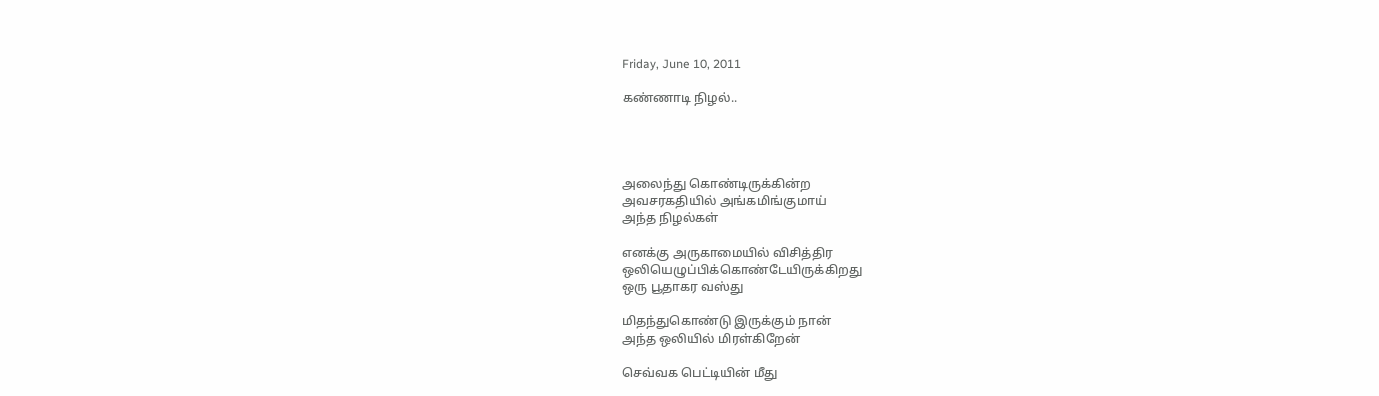Friday, June 10, 2011

கண்ணாடி நிழல்..




அலைந்து கொண்டிருக்கின்ற
அவசரகதியில் அங்கமிங்குமாய்
அந்த நிழல்கள்

எனக்கு அருகாமையில் விசித்திர
ஒலியெழுப்பிக்கொண்டேயிருக்கிறது
ஒரு பூதாகர வஸ்து

மிதந்துகொண்டு இருக்கும் நான்
அந்த ஒலியில் மிரள்கிறேன்

செவ்வக பெட்டியின் மீது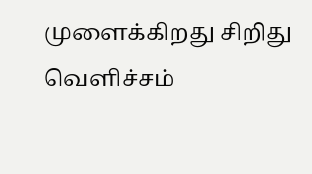முளைக்கிறது சிறிது வெளிச்சம்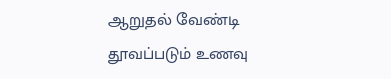ஆறுதல் வேண்டி
தூவப்படும் உணவு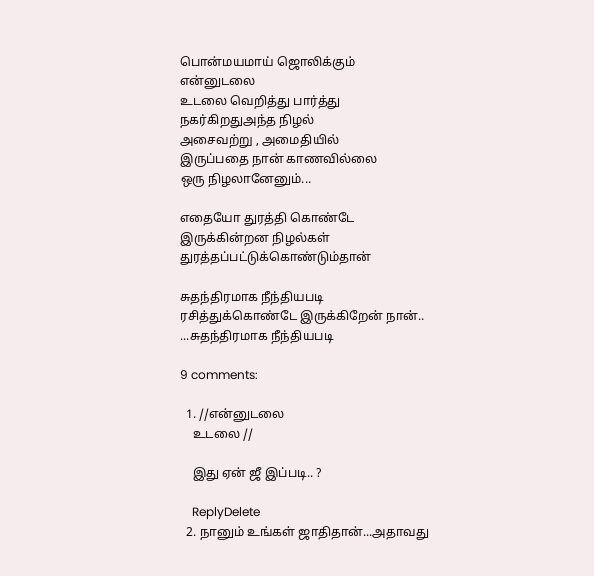பொன்மயமாய் ஜொலிக்கும்
என்னுடலை
உடலை வெறித்து பார்த்து
நகர்கிறதுஅந்த நிழல்
அசைவற்று , அமைதியில்
இருப்பதை நான் காணவில்லை
ஒரு நிழலானேனும்...

எதையோ துரத்தி கொண்டே
இருக்கின்றன நிழல்கள்
துரத்தப்பட்டுக்கொண்டும்தான்

சுதந்திரமாக நீந்தியபடி
ரசித்துக்கொண்டே இருக்கிறேன் நான்..
...சுதந்திரமாக நீந்தியபடி

9 comments:

  1. //என்னுடலை
    உடலை //

    இது ஏன் ஜீ இப்படி.. ?

    ReplyDelete
  2. நானும் உங்கள் ஜாதிதான்...அதாவது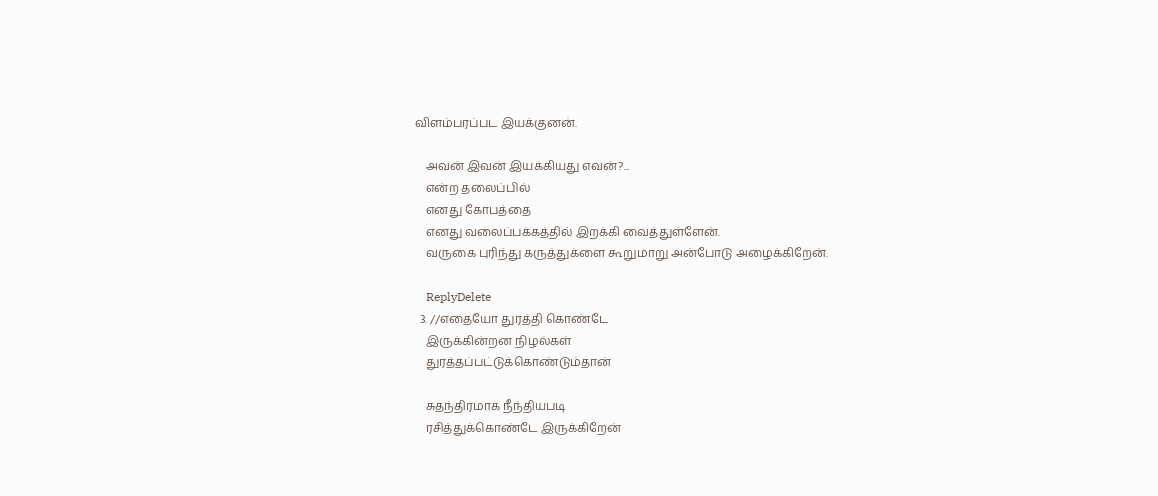விளம்பரப்பட இயக்குனன்.

    அவன் இவன் இயக்கியது எவன்?...
    என்ற தலைப்பில்
    எனது கோபத்தை
    எனது வலைப்பக்கத்தில் இறக்கி வைத்துள்ளேன்.
    வருகை புரிந்து கருத்துக்ளை கூறுமாறு அன்போடு அழைக்கிறேன்.

    ReplyDelete
  3. //எதையோ துரத்தி கொண்டே
    இருக்கின்றன நிழல்கள்
    துரத்தப்பட்டுக்கொண்டும்தான்

    சுதந்திரமாக நீந்தியபடி
    ரசித்துக்கொண்டே இருக்கிறேன்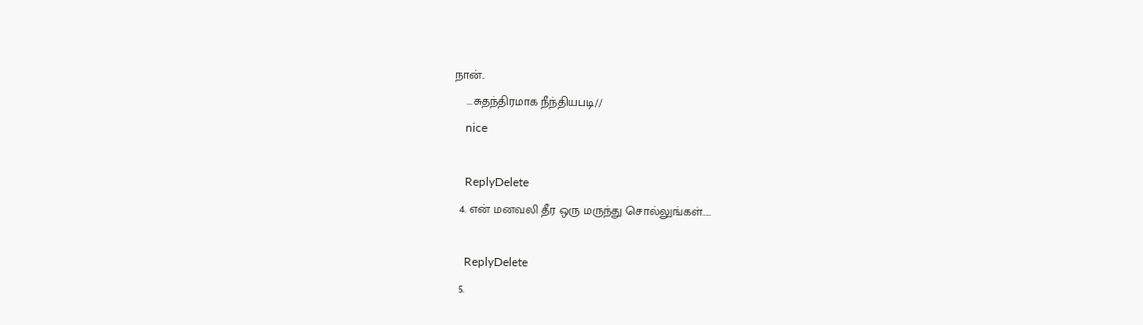நான்..
    ...சுதந்திரமாக நீந்தியபடி//
    nice

    ReplyDelete
  4. என் மனவலி தீர ஒரு மருந்து சொல்லுங்கள்.....

    ReplyDelete
  5.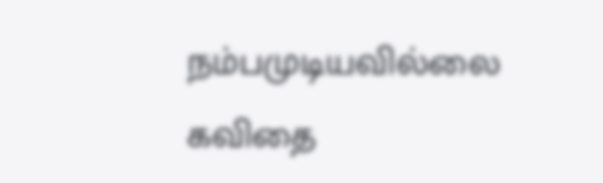நம்பமுடியவில்லை கவிதை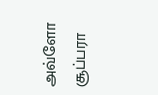அவ்ளோ சூப்பரா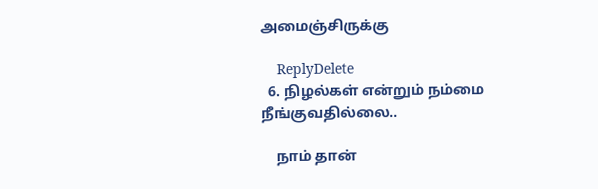அமைஞ்சிருக்கு

    ReplyDelete
  6. நிழல்கள் என்றும் நம்மை நீங்குவதில்லை..

    நாம் தான்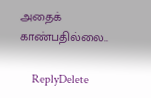அதைக் காண்பதில்லை..

    ReplyDelete